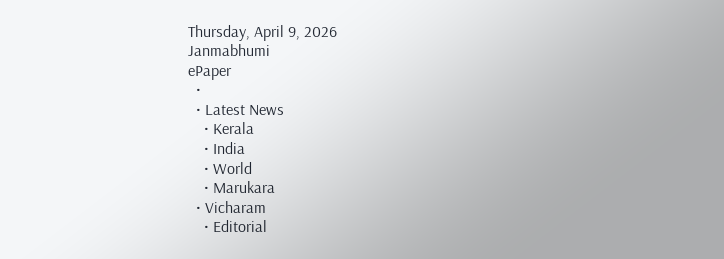Thursday, April 9, 2026
Janmabhumi
ePaper
  •
  • Latest News
    • Kerala
    • India
    • World
    • Marukara
  • Vicharam
    • Editorial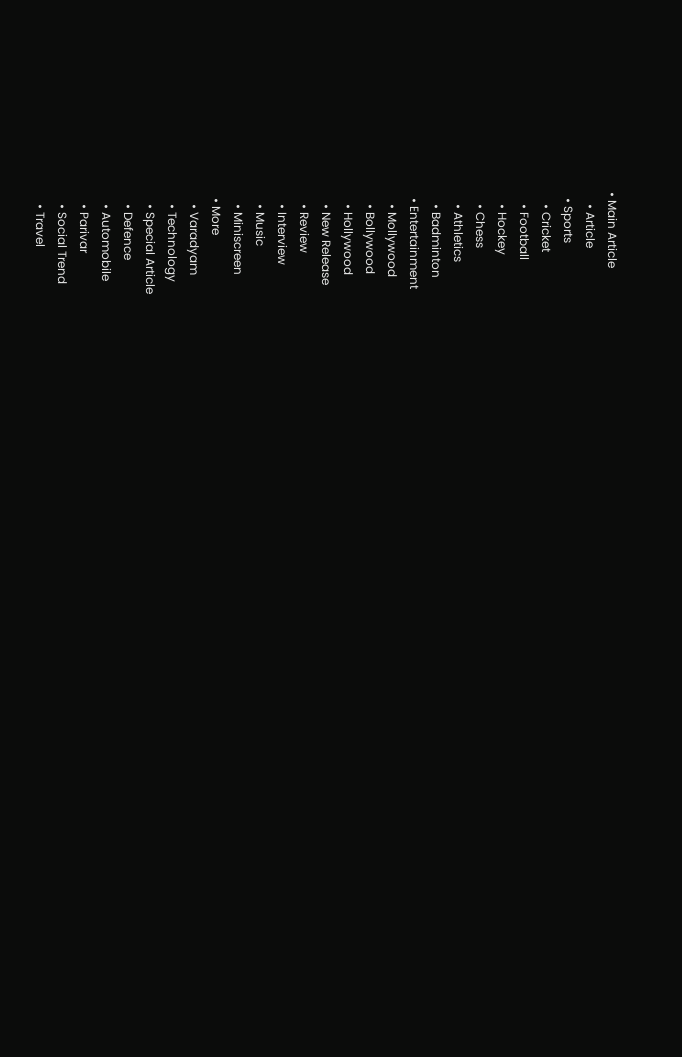• Main Article
    • Article
  • Sports
    • Cricket
    • Football
    • Hockey
    • Chess
    • Athletics
    • Badminton
  • Entertainment
    • Mollywood
    • Bollywood
    • Hollywood
    • New Release
    • Review
    • Interview
    • Music
    • Miniscreen
  • More
    • Varadyam
    • Technology
    • Special Article
    • Defence
    • Automobile
    • Parivar
    • Social Trend
    • Travel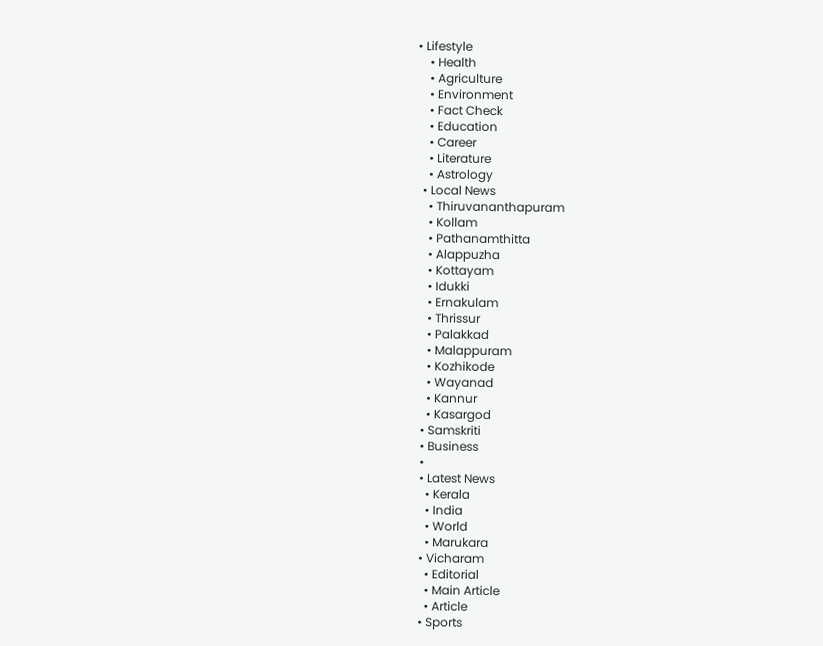• Lifestyle
    • Health
    • Agriculture
    • Environment
    • Fact Check
    • Education
    • Career
    • Literature
    • Astrology
  • Local News
    • Thiruvananthapuram
    • Kollam
    • Pathanamthitta
    • Alappuzha
    • Kottayam
    • Idukki
    • Ernakulam
    • Thrissur
    • Palakkad
    • Malappuram
    • Kozhikode
    • Wayanad
    • Kannur
    • Kasargod
  • Samskriti
  • Business
  •
  • Latest News
    • Kerala
    • India
    • World
    • Marukara
  • Vicharam
    • Editorial
    • Main Article
    • Article
  • Sports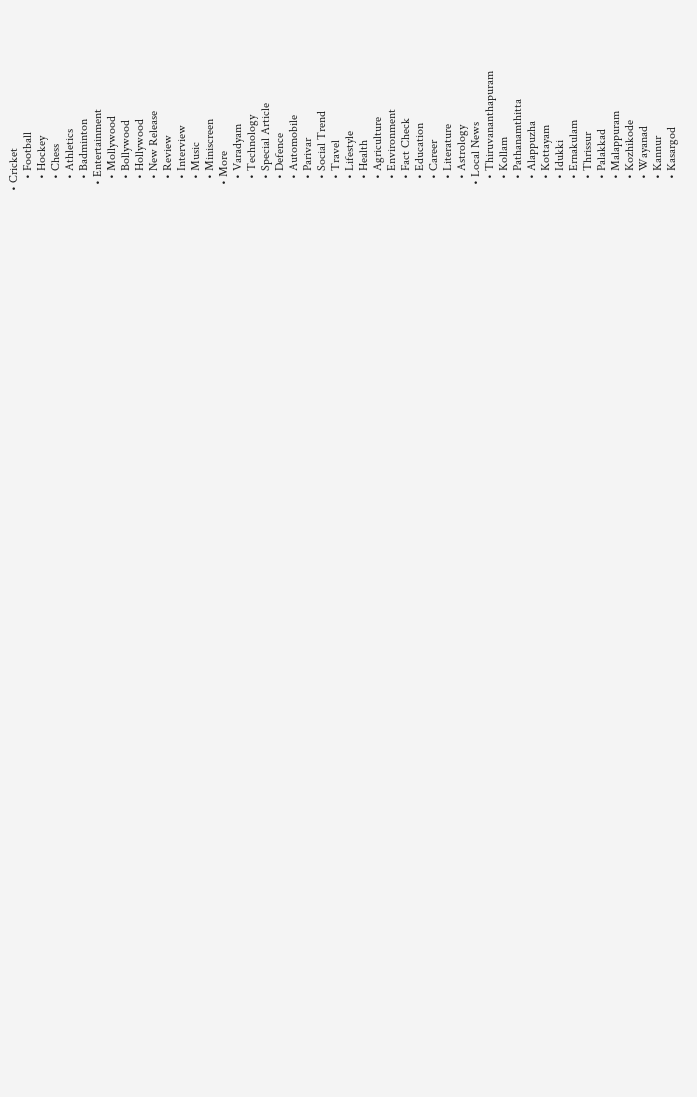• Cricket
    • Football
    • Hockey
    • Chess
    • Athletics
    • Badminton
  • Entertainment
    • Mollywood
    • Bollywood
    • Hollywood
    • New Release
    • Review
    • Interview
    • Music
    • Miniscreen
  • More
    • Varadyam
    • Technology
    • Special Article
    • Defence
    • Automobile
    • Parivar
    • Social Trend
    • Travel
    • Lifestyle
    • Health
    • Agriculture
    • Environment
    • Fact Check
    • Education
    • Career
    • Literature
    • Astrology
  • Local News
    • Thiruvananthapuram
    • Kollam
    • Pathanamthitta
    • Alappuzha
    • Kottayam
    • Idukki
    • Ernakulam
    • Thrissur
    • Palakkad
    • Malappuram
    • Kozhikode
    • Wayanad
    • Kannur
    • Kasargod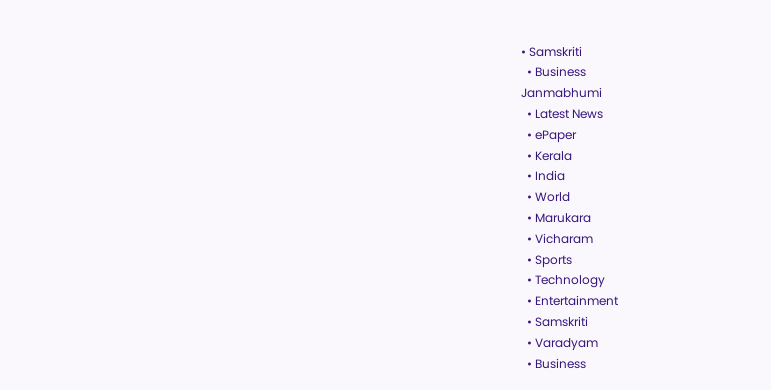• Samskriti
  • Business
Janmabhumi
  • Latest News
  • ePaper
  • Kerala
  • India
  • World
  • Marukara
  • Vicharam
  • Sports
  • Technology
  • Entertainment
  • Samskriti
  • Varadyam
  • Business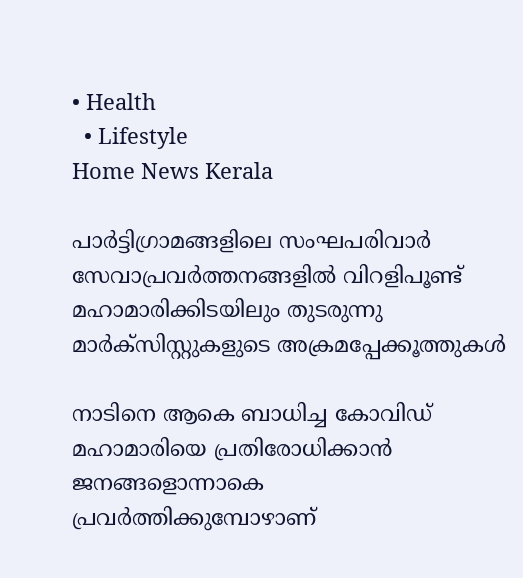• Health
  • Lifestyle
Home News Kerala

പാര്‍ട്ടിഗ്രാമങ്ങളിലെ സംഘപരിവാര്‍ സേവാപ്രവര്‍ത്തനങ്ങളില്‍ വിറളിപൂണ്ട് മഹാമാരിക്കിടയിലും തുടരുന്നു മാര്‍ക്‌സിസ്റ്റുകളുടെ അക്രമപ്പേക്കൂത്തുകള്‍

നാടിനെ ആകെ ബാധിച്ച കോവിഡ് മഹാമാരിയെ പ്രതിരോധിക്കാന്‍ ജനങ്ങളൊന്നാകെ പ്രവര്‍ത്തിക്കുമ്പോഴാണ്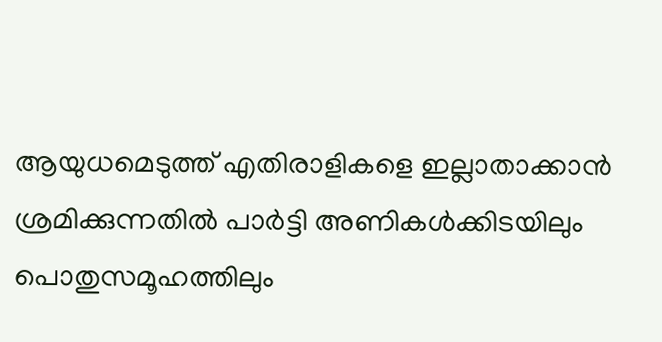ആയുധമെടുത്ത് എതിരാളികളെ ഇല്ലാതാക്കാന്‍ ശ്രമിക്കുന്നതില്‍ പാര്‍ട്ടി അണികള്‍ക്കിടയിലും പൊതുസമൂഹത്തിലും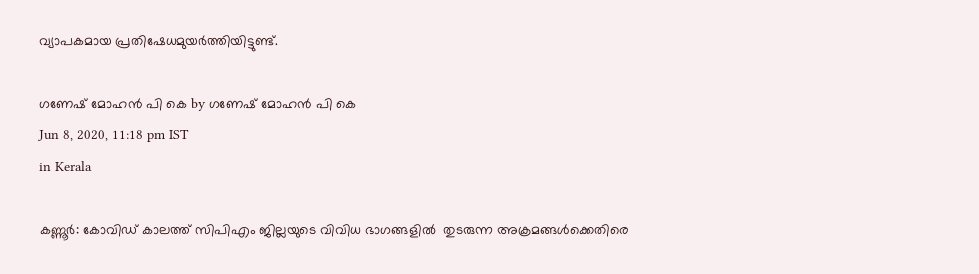വ്യാപകമായ പ്രതിഷേധമുയര്‍ത്തിയിട്ടുണ്ട്.

ഗണേഷ് മോഹന്‍ പി കെ by ഗണേഷ് മോഹന്‍ പി കെ
Jun 8, 2020, 11:18 pm IST
in Kerala

കണ്ണൂര്‍: കോവിഡ് കാലത്ത് സിപിഎം ജില്ലയുടെ വിവിധ ഭാഗങ്ങളില്‍  തുടരുന്ന അക്രമങ്ങള്‍ക്കെതിരെ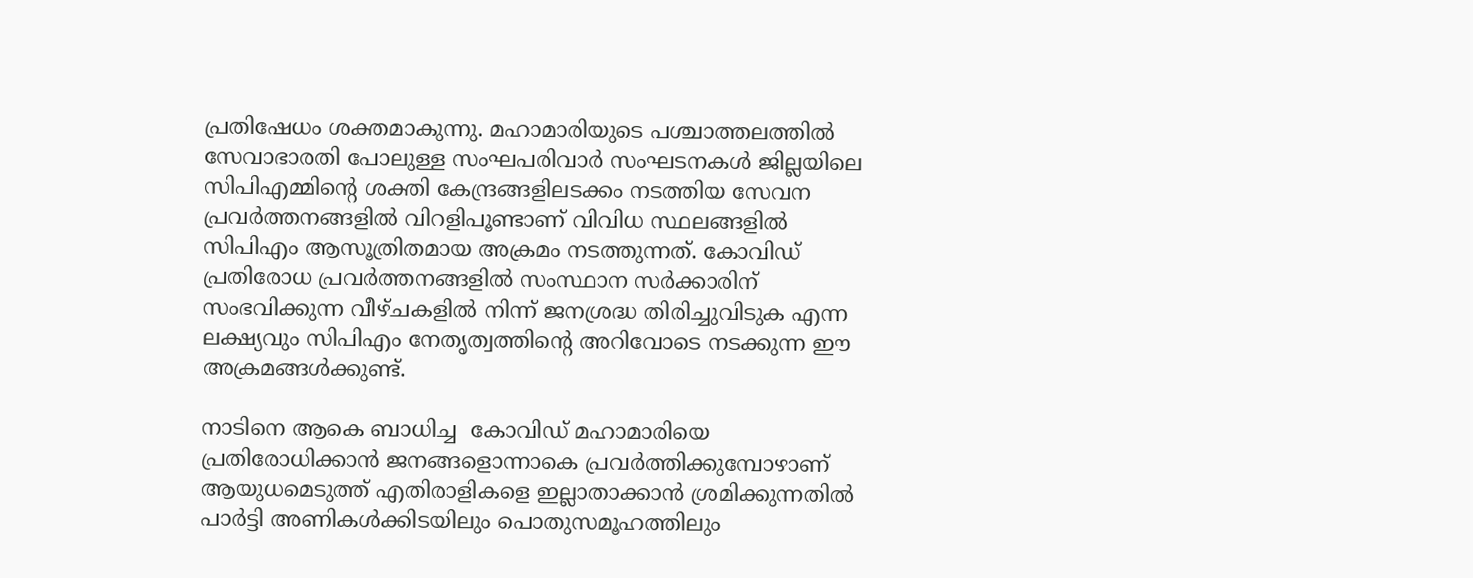പ്രതിഷേധം ശക്തമാകുന്നു. മഹാമാരിയുടെ പശ്ചാത്തലത്തില്‍ സേവാഭാരതി പോലുള്ള സംഘപരിവാര്‍ സംഘടനകള്‍ ജില്ലയിലെ സിപിഎമ്മിന്റെ ശക്തി കേന്ദ്രങ്ങളിലടക്കം നടത്തിയ സേവന പ്രവര്‍ത്തനങ്ങളില്‍ വിറളിപൂണ്ടാണ് വിവിധ സ്ഥലങ്ങളില്‍ സിപിഎം ആസൂത്രിതമായ അക്രമം നടത്തുന്നത്. കോവിഡ് പ്രതിരോധ പ്രവര്‍ത്തനങ്ങളില്‍ സംസ്ഥാന സര്‍ക്കാരിന് സംഭവിക്കുന്ന വീഴ്ചകളില്‍ നിന്ന് ജനശ്രദ്ധ തിരിച്ചുവിടുക എന്ന ലക്ഷ്യവും സിപിഎം നേതൃത്വത്തിന്റെ അറിവോടെ നടക്കുന്ന ഈ അക്രമങ്ങള്‍ക്കുണ്ട്.

നാടിനെ ആകെ ബാധിച്ച  കോവിഡ് മഹാമാരിയെ പ്രതിരോധിക്കാന്‍ ജനങ്ങളൊന്നാകെ പ്രവര്‍ത്തിക്കുമ്പോഴാണ് ആയുധമെടുത്ത് എതിരാളികളെ ഇല്ലാതാക്കാന്‍ ശ്രമിക്കുന്നതില്‍ പാര്‍ട്ടി അണികള്‍ക്കിടയിലും പൊതുസമൂഹത്തിലും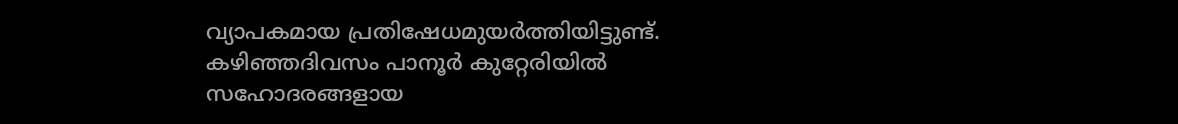വ്യാപകമായ പ്രതിഷേധമുയര്‍ത്തിയിട്ടുണ്ട്. കഴിഞ്ഞദിവസം പാനൂര്‍ കുറ്റേരിയില്‍ സഹോദരങ്ങളായ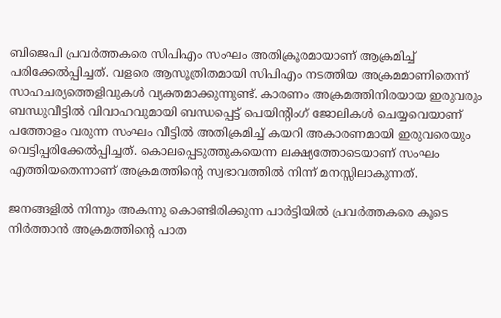ബിജെപി പ്രവര്‍ത്തകരെ സിപിഎം സംഘം അതിക്രൂരമായാണ് ആക്രമിച്ച് പരിക്കേല്‍പ്പിച്ചത്. വളരെ ആസൂത്രിതമായി സിപിഎം നടത്തിയ അക്രമമാണിതെന്ന് സാഹചര്യത്തെളിവുകള്‍ വ്യക്തമാക്കുന്നുണ്ട്. കാരണം അക്രമത്തിനിരയായ ഇരുവരും ബന്ധുവീട്ടില്‍ വിവാഹവുമായി ബന്ധപ്പെട്ട് പെയിന്റിംഗ് ജോലികള്‍ ചെയ്യവെയാണ് പത്തോളം വരുന്ന സംഘം വീട്ടില്‍ അതിക്രമിച്ച് കയറി അകാരണമായി ഇരുവരെയും വെട്ടിപ്പരിക്കേല്‍പ്പിച്ചത്. കൊലപ്പെടുത്തുകയെന്ന ലക്ഷ്യത്തോടെയാണ് സംഘം എത്തിയതെന്നാണ് അക്രമത്തിന്റെ സ്വഭാവത്തില്‍ നിന്ന് മനസ്സിലാകുന്നത്.

ജനങ്ങളില്‍ നിന്നും അകന്നു കൊണ്ടിരിക്കുന്ന പാര്‍ട്ടിയില്‍ പ്രവര്‍ത്തകരെ കൂടെ നിര്‍ത്താന്‍ അക്രമത്തിന്റെ പാത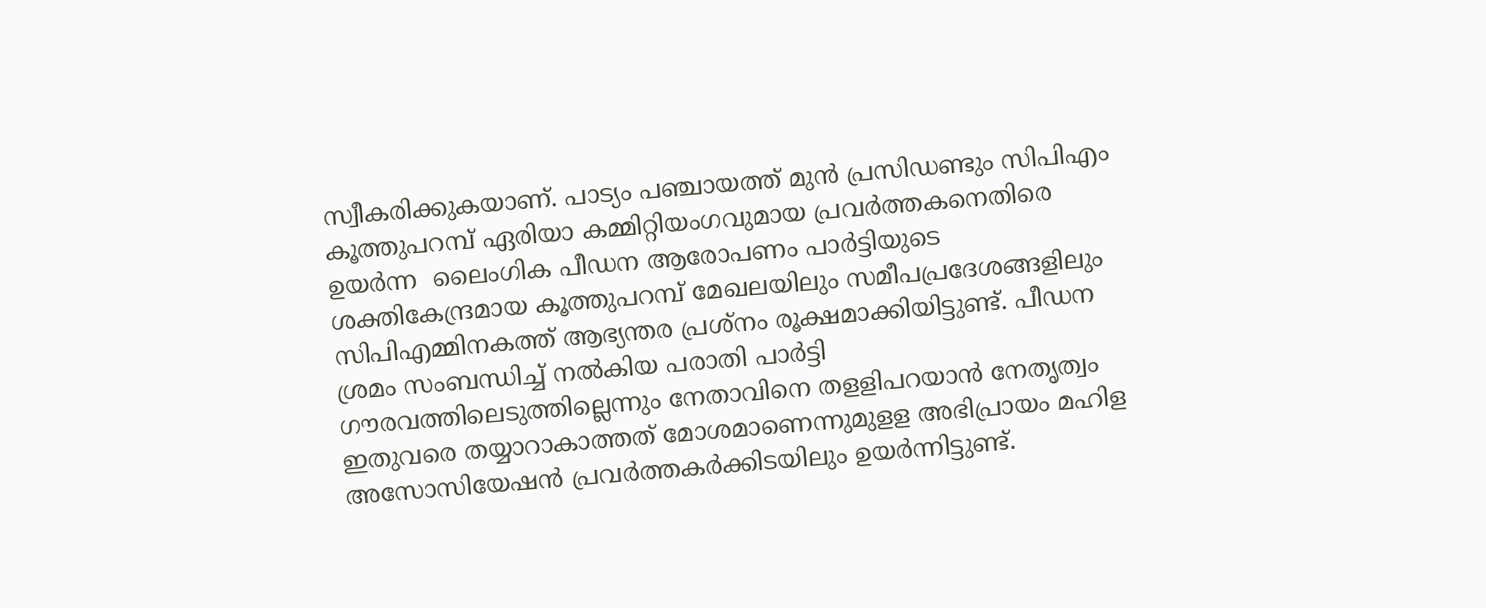സ്വീകരിക്കുകയാണ്. പാട്യം പഞ്ചായത്ത് മുന്‍ പ്രസിഡണ്ടും സിപിഎം കൂത്തുപറമ്പ് ഏരിയാ കമ്മിറ്റിയംഗവുമായ പ്രവര്‍ത്തകനെതിരെ ഉയര്‍ന്ന  ലൈംഗിക പീഡന ആരോപണം പാര്‍ട്ടിയുടെ ശക്തികേന്ദ്രമായ കൂത്തുപറമ്പ് മേഖലയിലും സമീപപ്രദേശങ്ങളിലും സിപിഎമ്മിനകത്ത് ആഭ്യന്തര പ്രശ്‌നം രൂക്ഷമാക്കിയിട്ടുണ്ട്. പീഡന ശ്രമം സംബന്ധിച്ച് നല്‍കിയ പരാതി പാര്‍ട്ടി ഗൗരവത്തിലെടുത്തില്ലെന്നും നേതാവിനെ തളളിപറയാന്‍ നേതൃത്വം ഇതുവരെ തയ്യാറാകാത്തത് മോശമാണെന്നുമുളള അഭിപ്രായം മഹിള അസോസിയേഷന്‍ പ്രവര്‍ത്തകര്‍ക്കിടയിലും ഉയര്‍ന്നിട്ടുണ്ട്.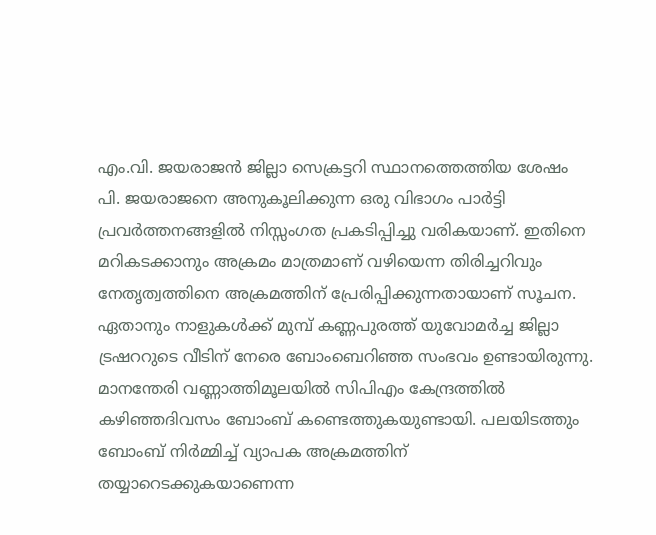എം.വി. ജയരാജന്‍ ജില്ലാ സെക്രട്ടറി സ്ഥാനത്തെത്തിയ ശേഷം പി. ജയരാജനെ അനുകൂലിക്കുന്ന ഒരു വിഭാഗം പാര്‍ട്ടി പ്രവര്‍ത്തനങ്ങളില്‍ നിസ്സംഗത പ്രകടിപ്പിച്ചു വരികയാണ്. ഇതിനെ മറികടക്കാനും അക്രമം മാത്രമാണ് വഴിയെന്ന തിരിച്ചറിവും നേതൃത്വത്തിനെ അക്രമത്തിന് പ്രേരിപ്പിക്കുന്നതായാണ് സൂചന.  ഏതാനും നാളുകള്‍ക്ക് മുമ്പ് കണ്ണപുരത്ത് യുവോമര്‍ച്ച ജില്ലാ ട്രഷററുടെ വീടിന് നേരെ ബോംബെറിഞ്ഞ സംഭവം ഉണ്ടായിരുന്നു. മാനന്തേരി വണ്ണാത്തിമൂലയില്‍ സിപിഎം കേന്ദ്രത്തില്‍ കഴിഞ്ഞദിവസം ബോംബ് കണ്ടെത്തുകയുണ്ടായി. പലയിടത്തും ബോംബ് നിര്‍മ്മിച്ച് വ്യാപക അക്രമത്തിന് തയ്യാറെടക്കുകയാണെന്ന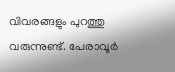വിവരങ്ങളും പുറത്തു വരുന്നുണ്ട്. പേരാവൂര്‍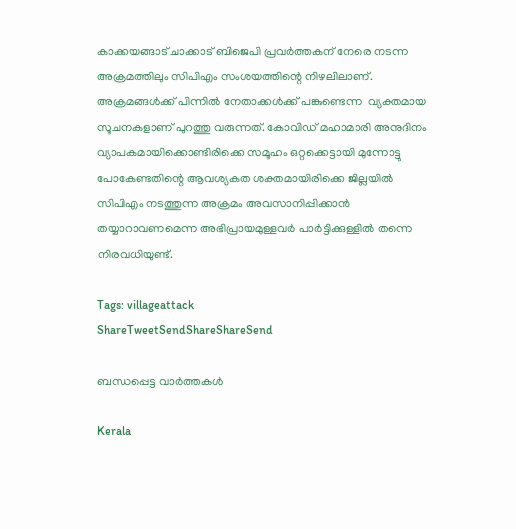കാക്കയങ്ങാട് ചാക്കാട് ബിജെപി പ്രവര്‍ത്തകന് നേരെ നടന്ന അക്രമത്തിലും സിപിഎം സംശയത്തിന്റെ നിഴലിലാണ്. അക്രമങ്ങള്‍ക്ക് പിന്നില്‍ നേതാക്കള്‍ക്ക് പങ്കുണ്ടെന്ന  വ്യക്തമായ സൂചനകളാണ് പുറത്തു വരുന്നത്. കോവിഡ് മഹാമാരി അനുദിനം വ്യാപകമായിക്കൊണ്ടിരിക്കെ സമൂഹം ഒറ്റക്കെട്ടായി മുന്നോട്ടു പോകേണ്ടതിന്റെ ആവശ്യകത ശക്തമായിരിക്കെ ജില്ലയില്‍ സിപിഎം നടത്തുന്ന അക്രമം അവസാനിപ്പിക്കാന്‍ തയ്യാറാവണമെന്ന അഭിപ്രായമുള്ളവര്‍ പാര്‍ട്ടിക്കുള്ളില്‍ തന്നെ നിരവധിയുണ്ട്.

Tags: villageattack
ShareTweetSendShareShareSend

ബന്ധപ്പെട്ട വാര്‍ത്തകള്‍

Kerala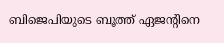ബിജെപിയുടെ ബൂത്ത് ഏജൻ്റിനെ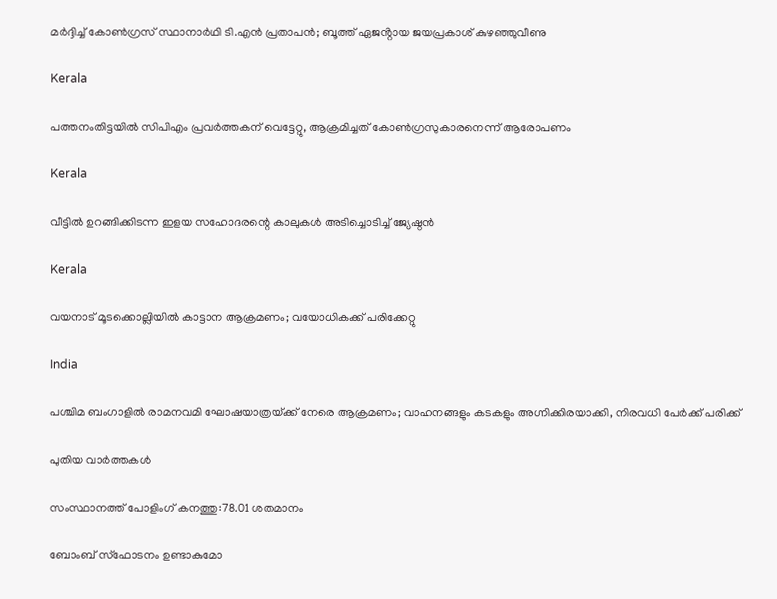മർദ്ദിച്ച് കോൺഗ്രസ് സ്ഥാനാർഥി ടി.എൻ പ്രതാപൻ; ബൂത്ത് ഏജൻ്റായ ജയപ്രകാശ് കുഴഞ്ഞുവീണു

Kerala

പത്തനംതിട്ടയില്‍ സിപിഎം പ്രവര്‍ത്തകന് വെട്ടേറ്റു, ആക്രമിച്ചത് കോണ്‍ഗ്രസുകാരനെന്ന് ആരോപണം

Kerala

വീട്ടില്‍ ഉറങ്ങിക്കിടന്ന ഇളയ സഹോദരന്റെ കാലുകള്‍ അടിച്ചൊടിച്ച് ജ്യേഷ്ഠന്‍

Kerala

വയനാട് മൂടക്കൊല്ലിയില്‍ കാട്ടാന ആക്രമണം; വയോധികക്ക് പരിക്കേറ്റു

India

പശ്ചിമ ബംഗാളിൽ രാമനവമി ഘോഷയാത്രയ്‌ക്ക് നേരെ ആക്രമണം; വാഹനങ്ങളും കടകളും അഗ്നിക്കിരയാക്കി, നിരവധി പേർക്ക് പരിക്ക്

പുതിയ വാര്‍ത്തകള്‍

സംസ്ഥാനത്ത് പോളിംഗ് കനത്തു:78.01 ശതമാനം

ബോംബ് സ്ഫോടനം ഉണ്ടാകുമോ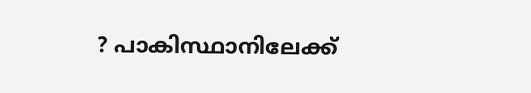? പാകിസ്ഥാനിലേക്ക്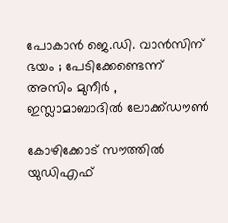പോകാൻ ജെ.ഡി. വാൻസിന് ഭയം ; പേടിക്കേണ്ടെന്ന് അസിം മുനീർ , ഇസ്ലാമാബാദിൽ ലോക്ക്ഡൗൺ

കോഴിക്കോട് സൗത്തില്‍ യുഡിഎഫ്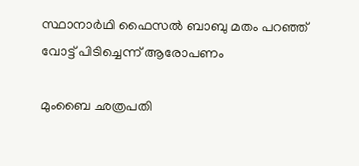സ്ഥാനാര്‍ഥി ഫൈസല്‍ ബാബു മതം പറഞ്ഞ് വോട്ട് പിടിച്ചെന്ന് ആരോപണം

മുംബൈ ഛത്രപതി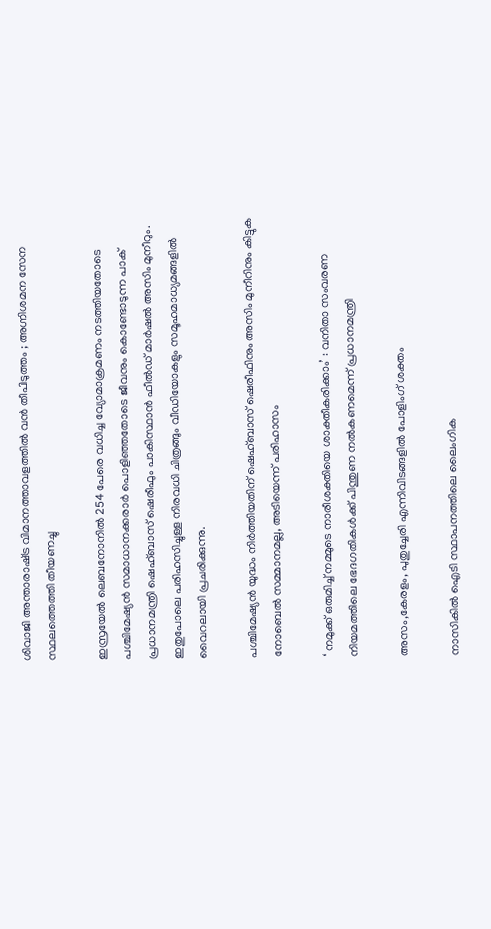ശിവാജി അന്താരാഷ്‌ട്ര വിമാനത്താവളത്തിൽ വൻ തീപിടുത്തം ; അഗ്നിശമന സേന സ്ഥലത്തെത്തി തീയണച്ചു

ഇസ്രയേല്‍ ലെബനോനില്‍ 254 പേരെ വധിച്ച വ്യോമാക്രമണം നടത്തിയതോടെ പശ്ചിമേഷ്യന്‍ സമാധാനക്കരാര്‍ പൊളിഞ്ഞതോടെ ജീവനും കൊണ്ടോടുന്ന പാക് പ്രധാനമന്ത്രി ഷെഹ്ബാസ് ഷെരീഫും പാകിസ്ഥാന്‍ ഫീല്‍ഡ് മാര്‍ഷല്‍ അസിം മുനീറും. ഇതുപോലെ പരിഹസിച്ചുള്ള നിരവധി ചിത്രങ്ങും വീഡിയോകളും സമൂഹമാധ്യമങ്ങളില്‍ വൈറലായി പ്രചരിക്കുന്നു.

പശ്ചിമേഷ്യന്‍ യുദ്ധം നിര്‍ത്തിയതിന് ഷെഹ്ബാസ് ഷെരീഫിനും അസിം മുനീറിനും കിട്ടുക നോബെല്‍ സമ്മാനമല്ല, അടിയെന്ന് പരിഹാസം

‘ നമുക്ക് ഒരുമിച്ച് നമ്മുടെ നാരീശക്തിയെ ശാക്തീകരിക്കാം’ : വനിതാ സംവരണ നിയമത്തിലെ ഭേദഗതികൾക്ക് പിന്തുണ നൽകണമെന്ന് പ്രധാനമന്ത്രി

അസം,കേരളം, പുതുച്ചേരി എന്നിവിടങ്ങളില്‍ പോളിംഗ് ശക്തം

നാസികിൽ ഐടി സ്ഥാപനത്തിലെ ലൈംഗിക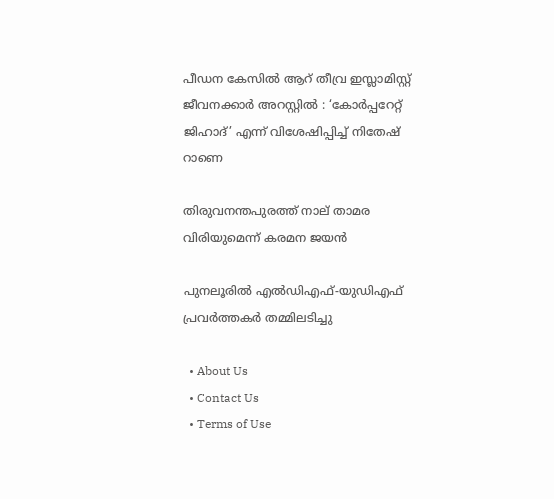പീഡന കേസിൽ ആറ് തീവ്ര ഇസ്ലാമിസ്റ്റ് ജീവനക്കാർ അറസ്റ്റിൽ : ‘കോർപ്പറേറ്റ് ജിഹാദ്’ എന്ന് വിശേഷിപ്പിച്ച് നിതേഷ് റാണെ

തിരുവനന്തപുരത്ത് നാല് താമര വിരിയുമെന്ന് കരമന ജയന്‍

പുനലൂരില്‍ എല്‍ഡിഎഫ്-യുഡിഎഫ് പ്രവര്‍ത്തകര്‍ തമ്മിലടിച്ചു

  • About Us
  • Contact Us
  • Terms of Use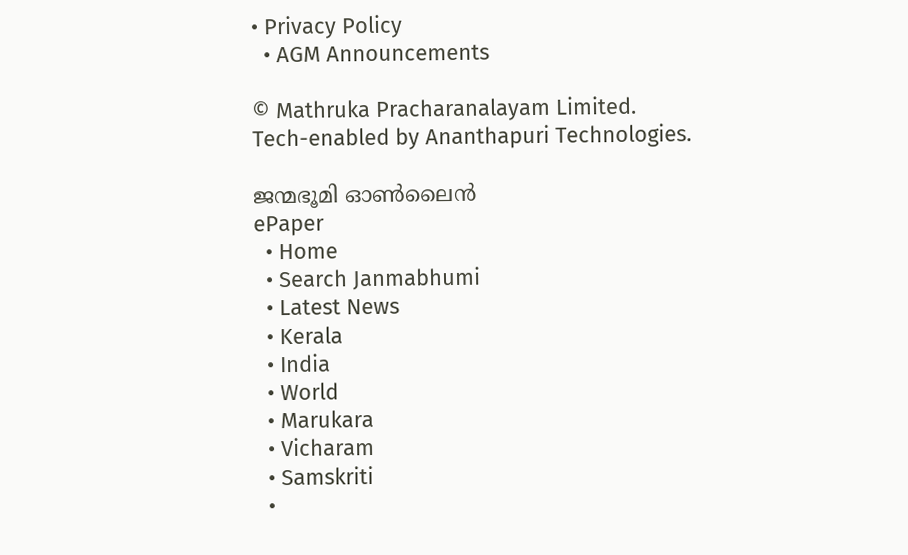• Privacy Policy
  • AGM Announcements

© Mathruka Pracharanalayam Limited.
Tech-enabled by Ananthapuri Technologies.

ജന്മഭൂമി ഓണ്‍ലൈന്‍
ePaper
  • Home
  • Search Janmabhumi
  • Latest News
  • Kerala
  • India
  • World
  • Marukara
  • Vicharam
  • Samskriti
  •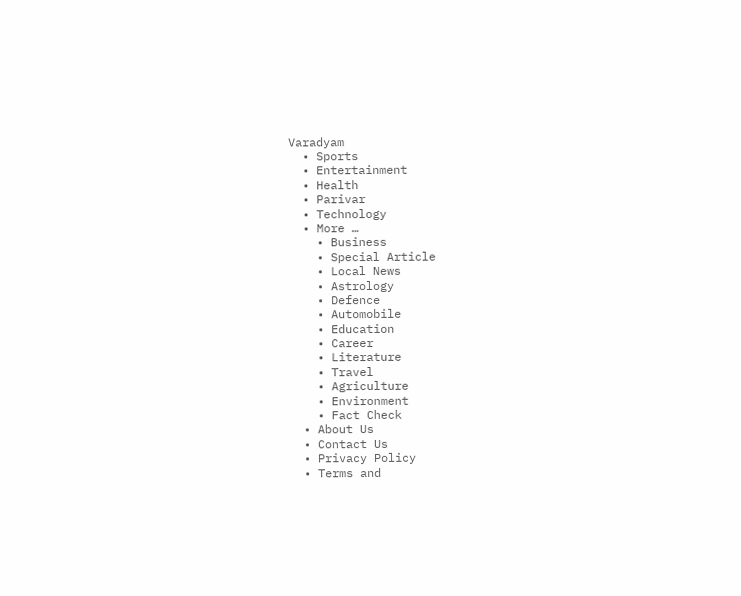Varadyam
  • Sports
  • Entertainment
  • Health
  • Parivar
  • Technology
  • More …
    • Business
    • Special Article
    • Local News
    • Astrology
    • Defence
    • Automobile
    • Education
    • Career
    • Literature
    • Travel
    • Agriculture
    • Environment
    • Fact Check
  • About Us
  • Contact Us
  • Privacy Policy
  • Terms and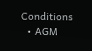Conditions
  • AGM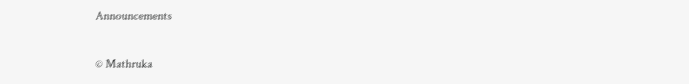Announcements

© Mathruka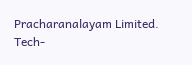Pracharanalayam Limited.
Tech-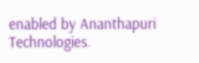enabled by Ananthapuri Technologies.